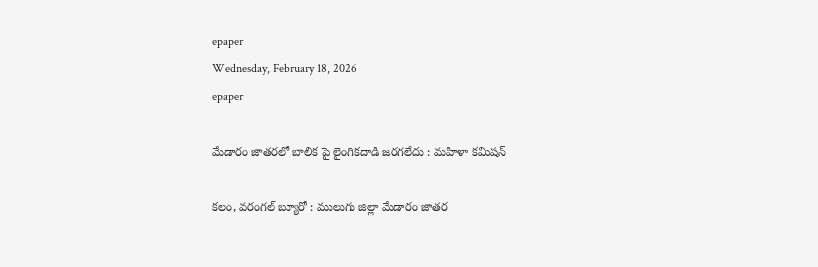epaper
Wednesday, February 18, 2026
epaper

మేడారం జాతరలో బాలిక పై లైంగికదాడి జరగలేదు : మహిళా కమిషన్

కలం, వరంగల్ బ్యూరో : ములుగు జిల్లా మేడారం జాతర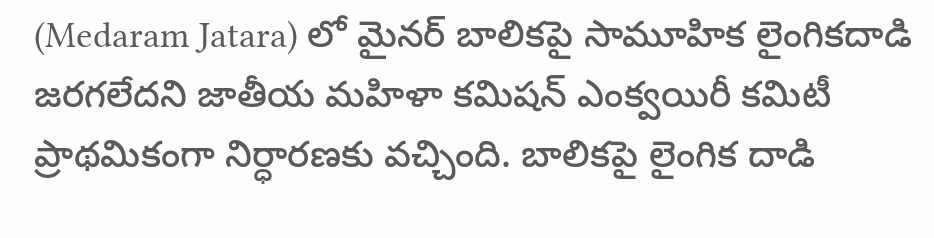(Medaram Jatara) లో మైనర్ బాలికపై సామూహిక లైంగికదాడి జరగలేదని జాతీయ మహిళా కమిషన్ ఎంక్వయిరీ కమిటీ ప్రాథమికంగా నిర్ధారణకు వచ్చింది. బాలికపై లైంగిక దాడి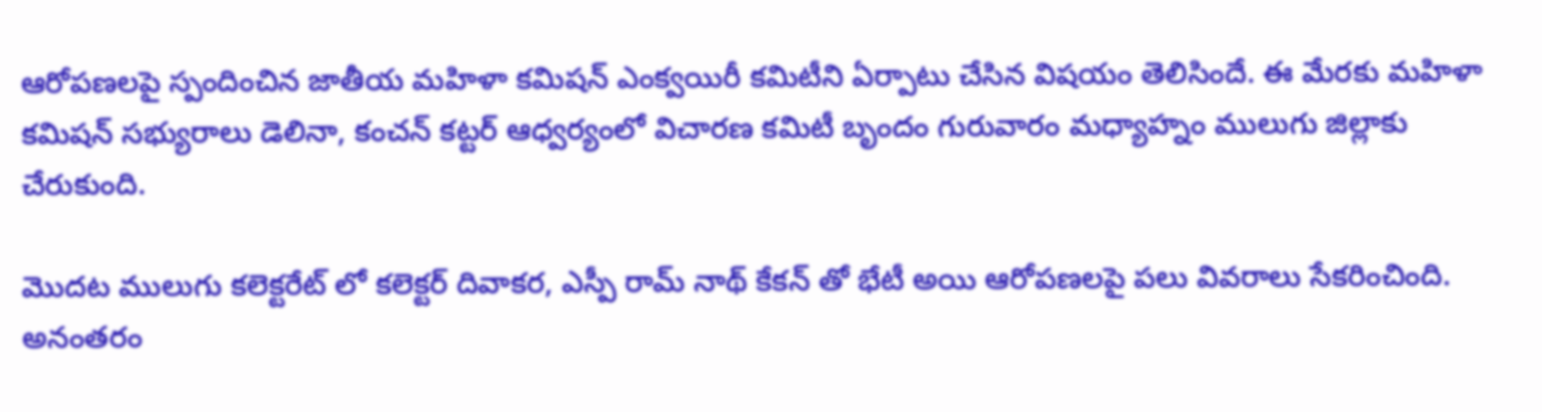ఆరోపణలపై స్పందించిన జాతీయ మహిళా కమిషన్ ఎంక్వయిరీ కమిటీని ఏర్పాటు చేసిన విషయం తెలిసిందే. ఈ మేరకు మహిళా కమిషన్ సభ్యురాలు డెలినా, కంచన్ కట్టర్ ఆధ్వర్యంలో విచారణ కమిటీ బృందం గురువారం మధ్యాహ్నం ములుగు జిల్లాకు చేరుకుంది.

మొదట ములుగు కలెక్టరేట్ లో కలెక్టర్ దివాకర, ఎస్పీ రామ్ నాథ్ కేకన్ తో భేటీ అయి ఆరోపణలపై పలు వివరాలు సేకరించింది. అనంతరం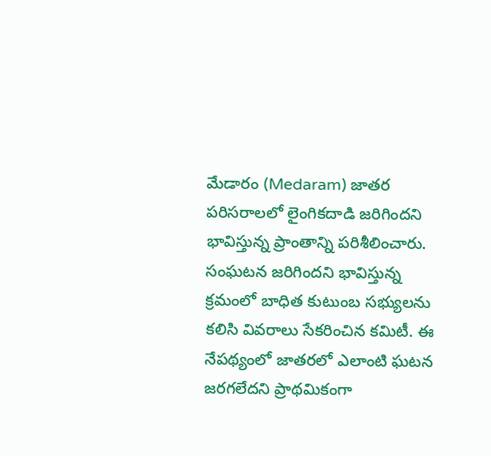మేడారం (Medaram) జాతర పరిసరాలలో లైంగికదాడి జరిగిందని భావిస్తున్న ప్రాంతాన్ని పరిశీలించారు. సంఘటన జరిగిందని భావిస్తున్న క్రమంలో బాధిత కుటుంబ సభ్యులను కలిసి వివరాలు సేకరించిన కమిటీ. ఈ నేపథ్యంలో జాతరలో ఎలాంటి ఘటన జరగలేదని ప్రాథమికంగా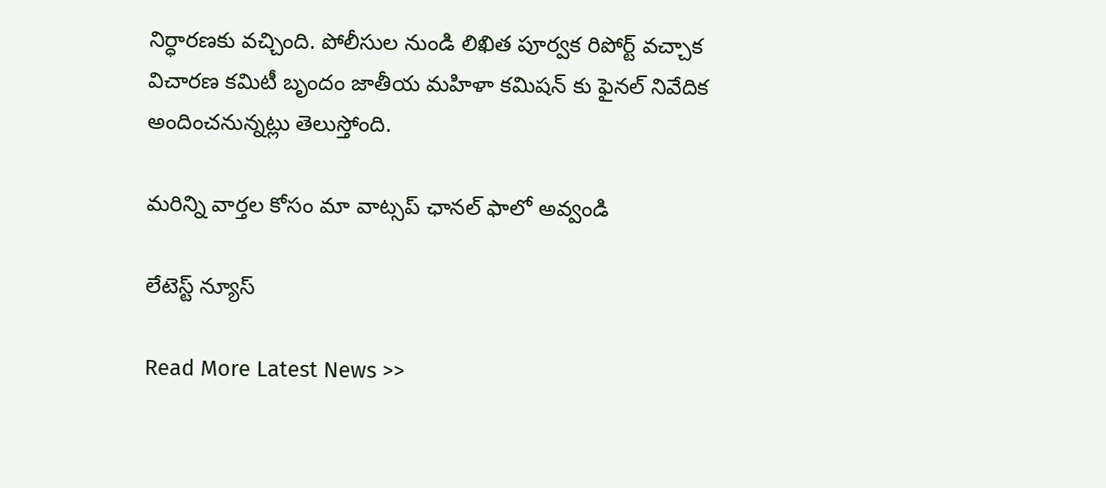నిర్ధారణకు వచ్చింది. పోలీసుల నుండి లిఖిత పూర్వక రిపోర్ట్ వచ్చాక విచారణ కమిటీ బృందం జాతీయ మహిళా కమిషన్ కు ఫైనల్ నివేదిక అందించనున్నట్లు తెలుస్తోంది.

మ‌రిన్ని వార్త‌ల కోసం మా వాట్స‌ప్ ఛాన‌ల్ ఫాలో అవ్వండి

లేటెస్ట్ న్యూస్‌

Read More Latest News >>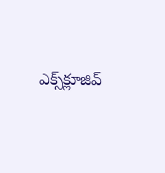ఎక్స్‌క్లూజివ్‌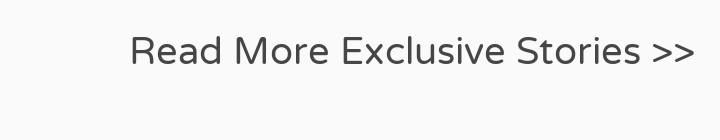Read More Exclusive Stories >>